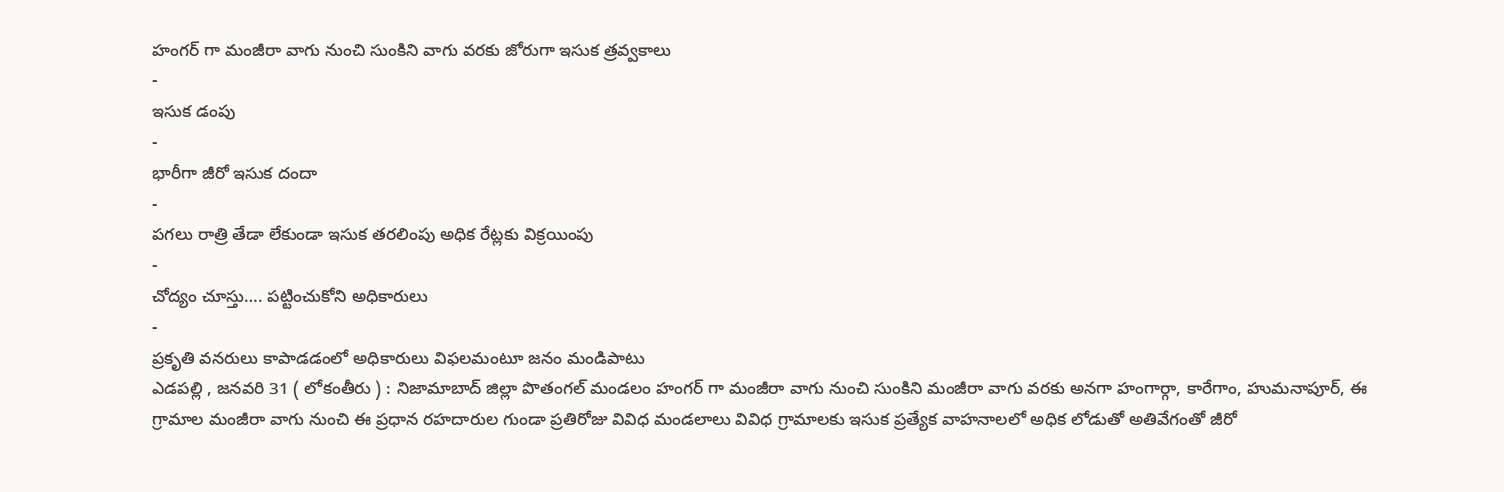హంగర్ గా మంజీరా వాగు నుంచి సుంకిని వాగు వరకు జోరుగా ఇసుక త్రవ్వకాలు
-
ఇసుక డంపు
-
భారీగా జీరో ఇసుక దందా
-
పగలు రాత్రి తేడా లేకుండా ఇసుక తరలింపు అధిక రేట్లకు విక్రయింపు
-
చోద్యం చూస్తు…. పట్టించుకోని అధికారులు
-
ప్రకృతి వనరులు కాపాడడంలో అధికారులు విఫలమంటూ జనం మండిపాటు
ఎడపల్లి , జనవరి 31 ( లోకంతీరు ) : నిజామాబాద్ జిల్లా పొతంగల్ మండలం హంగర్ గా మంజీరా వాగు నుంచి సుంకిని మంజీరా వాగు వరకు అనగా హంగార్గా, కారేగాం, హుమనాపూర్, ఈ గ్రామాల మంజీరా వాగు నుంచి ఈ ప్రధాన రహదారుల గుండా ప్రతిరోజు వివిధ మండలాలు వివిధ గ్రామాలకు ఇసుక ప్రత్యేక వాహనాలలో అధిక లోడుతో అతివేగంతో జీరో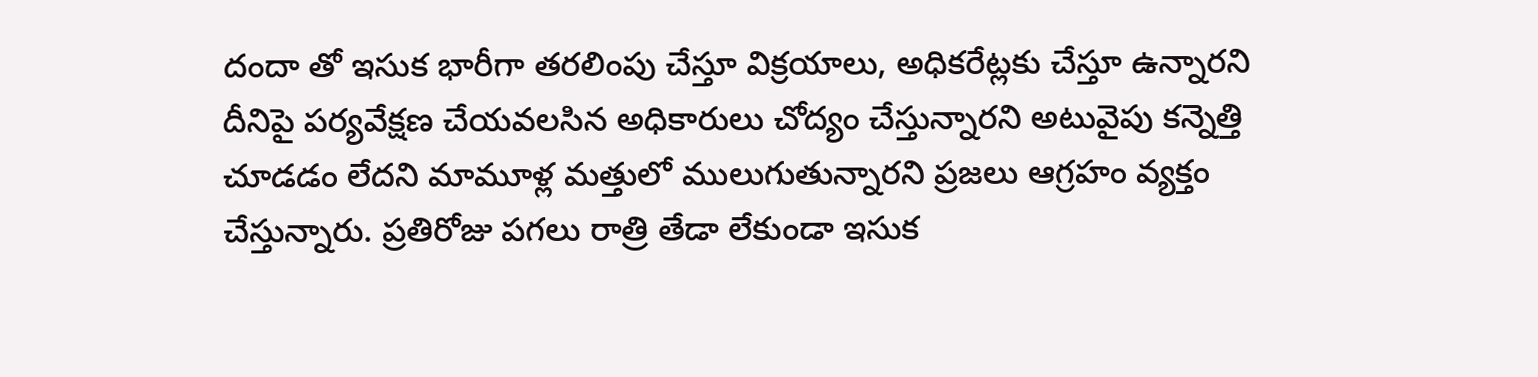దందా తో ఇసుక భారీగా తరలింపు చేస్తూ విక్రయాలు, అధికరేట్లకు చేస్తూ ఉన్నారని దీనిపై పర్యవేక్షణ చేయవలసిన అధికారులు చోద్యం చేస్తున్నారని అటువైపు కన్నెత్తి చూడడం లేదని మామూళ్ల మత్తులో ములుగుతున్నారని ప్రజలు ఆగ్రహం వ్యక్తం చేస్తున్నారు. ప్రతిరోజు పగలు రాత్రి తేడా లేకుండా ఇసుక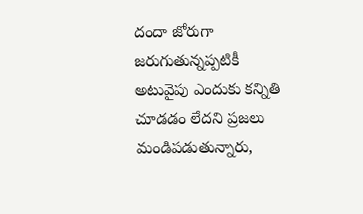దందా జోరుగా జరుగుతున్నప్పటికీ అటువైపు ఎందుకు కన్నితి చూడడం లేదని ప్రజలు మండిపడుతున్నారు,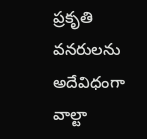ప్రకృతి వనరులను అదేవిధంగా వాల్టా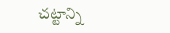చట్టాన్ని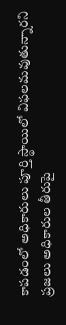కాపడంలో అధికారులు పూర్తి స్థాయిలో విఫలమవుతున్నారని ప్రజలు అధికారుల తీరుపై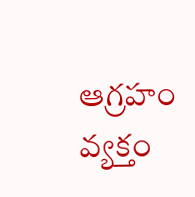ఆగ్రహం వ్యక్తం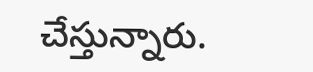చేస్తున్నారు.